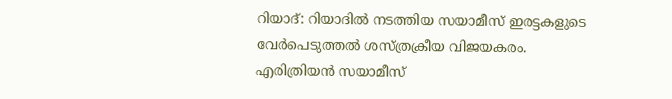റിയാദ്: റിയാദിൽ നടത്തിയ സയാമീസ് ഇരട്ടകളുടെ വേർപെടുത്തൽ ശസ്ത്രക്രീയ വിജയകരം. എരിത്രിയൻ സയാമീസ്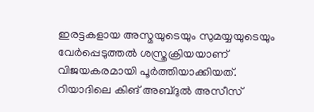ഇരട്ടകളായ അസ്മയുടെയും സുമയ്യയുടെയും വേർപ്പെടുത്തൽ ശസ്ത്രക്രിയയാണ് വിജയകരമായി പൂർത്തിയാക്കിയത്. റിയാദിലെ കിങ് അബ്ദുൽ അസീസ്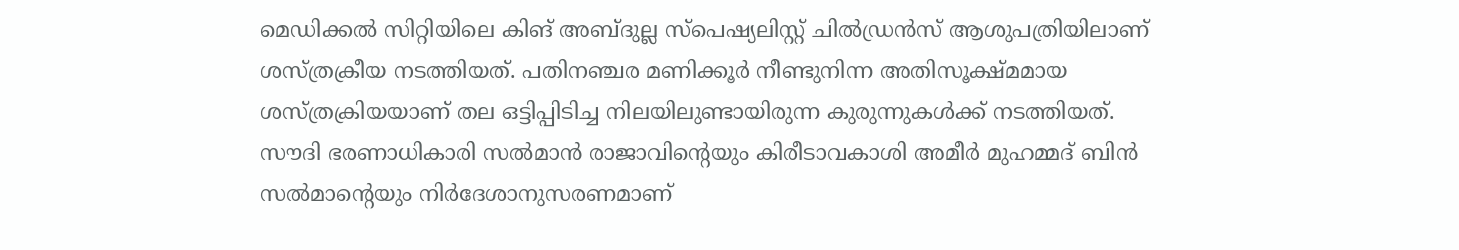മെഡിക്കൽ സിറ്റിയിലെ കിങ് അബ്ദുല്ല സ്പെഷ്യലിസ്റ്റ് ചിൽഡ്രൻസ് ആശുപത്രിയിലാണ് ശസ്ത്രക്രീയ നടത്തിയത്. പതിനഞ്ചര മണിക്കൂർ നീണ്ടുനിന്ന അതിസൂക്ഷ്മമായ ശസ്ത്രക്രിയയാണ് തല ഒട്ടിപ്പിടിച്ച നിലയിലുണ്ടായിരുന്ന കുരുന്നുകൾക്ക് നടത്തിയത്.
സൗദി ഭരണാധികാരി സൽമാൻ രാജാവിന്റെയും കിരീടാവകാശി അമീർ മുഹമ്മദ് ബിൻ സൽമാന്റെയും നിർദേശാനുസരണമാണ്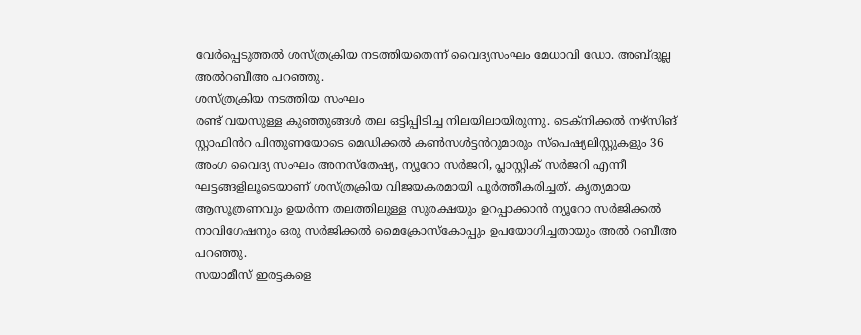വേർപ്പെടുത്തൽ ശസ്ത്രക്രിയ നടത്തിയതെന്ന് വൈദ്യസംഘം മേധാവി ഡോ. അബ്ദുല്ല അൽറബീഅ പറഞ്ഞു.
ശസ്ത്രക്രിയ നടത്തിയ സംഘം
രണ്ട് വയസുള്ള കുഞ്ഞുങ്ങൾ തല ഒട്ടിപ്പിടിച്ച നിലയിലായിരുന്നു. ടെക്നിക്കൽ നഴ്സിങ് സ്റ്റാഫിൻറ പിന്തുണയോടെ മെഡിക്കൽ കൺസൾട്ടൻറുമാരും സ്പെഷ്യലിസ്റ്റുകളും 36 അംഗ വൈദ്യ സംഘം അനസ്തേഷ്യ, ന്യൂറോ സർജറി, പ്ലാസ്റ്റിക് സർജറി എന്നീ ഘട്ടങ്ങളിലൂടെയാണ് ശസ്ത്രക്രിയ വിജയകരമായി പൂർത്തീകരിച്ചത്. കൃത്യമായ ആസൂത്രണവും ഉയർന്ന തലത്തിലുള്ള സുരക്ഷയും ഉറപ്പാക്കാൻ ന്യൂറോ സർജിക്കൽ നാവിഗേഷനും ഒരു സർജിക്കൽ മൈക്രോസ്കോപ്പും ഉപയോഗിച്ചതായും അൽ റബീഅ പറഞ്ഞു.
സയാമീസ് ഇരട്ടകളെ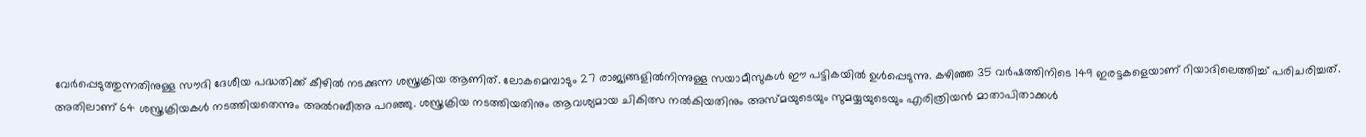വേർപ്പെടുത്തുന്നതിനുള്ള സൗദി ദേശീയ പദ്ധതിക്ക് കീഴിൽ നടക്കുന്ന ശസ്ത്രക്രിയ ആണിത്. ലോകമെമ്പാടും 27 രാജ്യങ്ങളിൽനിന്നുള്ള സയാമീസുകൾ ഈ പട്ടികയിൽ ഉൾപ്പെടുന്നു. കഴിഞ്ഞ 35 വർഷത്തിനിടെ 149 ഇരട്ടകളെയാണ് റിയാദിലെത്തിച്ച് പരിചരിച്ചത്. അതിലാണ് 64 ശസ്ത്രക്രിയകൾ നടത്തിയതെന്നും അൽറബീഅ പറഞ്ഞു. ശസ്ത്രക്രിയ നടത്തിയതിനും ആവശ്യമായ ചികിത്സ നൽകിയതിനും അസ്മയുടെയും സുമയ്യയുടെയും എരിത്രിയൻ മാതാപിതാക്കൾ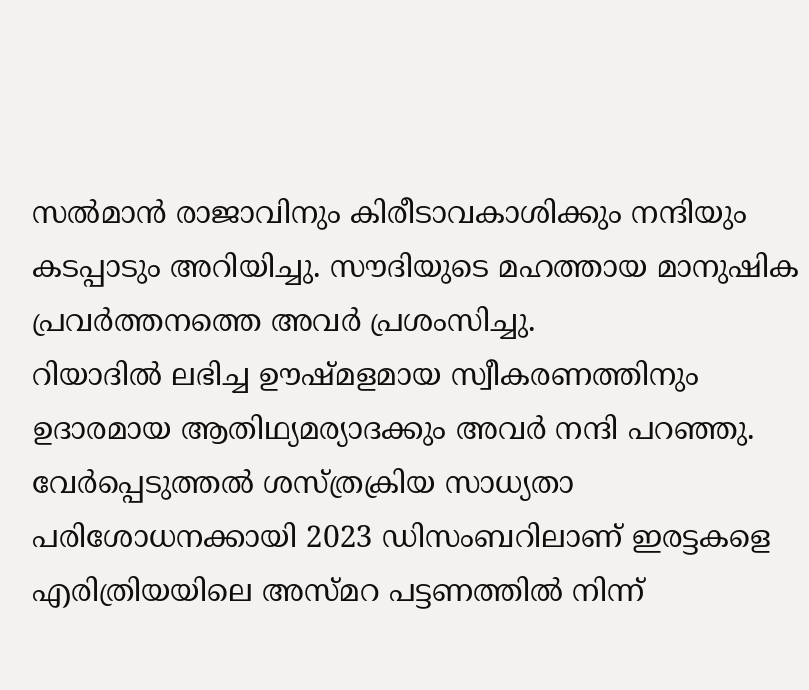സൽമാൻ രാജാവിനും കിരീടാവകാശിക്കും നന്ദിയും കടപ്പാടും അറിയിച്ചു. സൗദിയുടെ മഹത്തായ മാനുഷിക പ്രവർത്തനത്തെ അവർ പ്രശംസിച്ചു.
റിയാദിൽ ലഭിച്ച ഊഷ്മളമായ സ്വീകരണത്തിനും ഉദാരമായ ആതിഥ്യമര്യാദക്കും അവർ നന്ദി പറഞ്ഞു. വേർപ്പെടുത്തൽ ശസ്ത്രക്രിയ സാധ്യതാ പരിശോധനക്കായി 2023 ഡിസംബറിലാണ് ഇരട്ടകളെ എരിത്രിയയിലെ അസ്മറ പട്ടണത്തിൽ നിന്ന്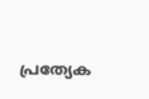പ്രത്യേക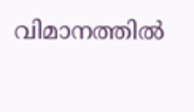വിമാനത്തിൽ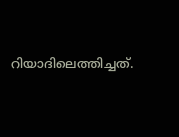റിയാദിലെത്തിച്ചത്.